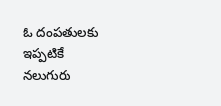ఓ దంపతులకు ఇప్పటికే నలుగురు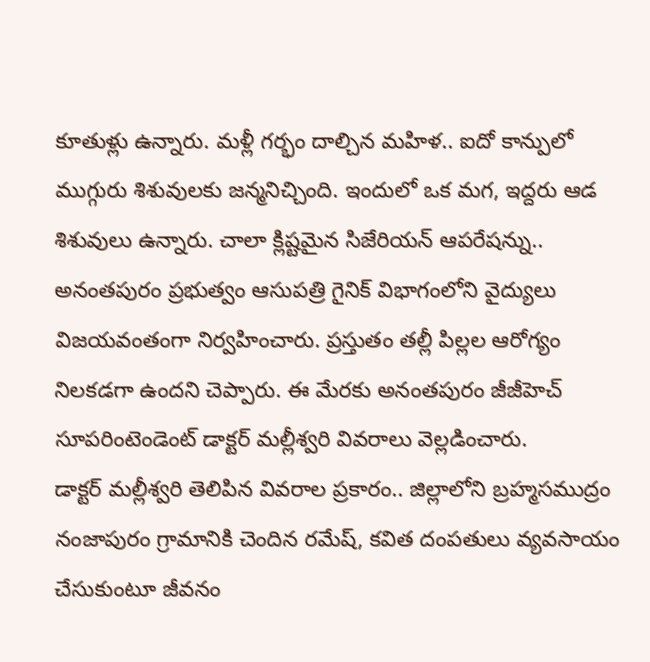కూతుళ్లు ఉన్నారు. మళ్లీ గర్భం దాల్చిన మహిళ.. ఐదో కాన్పులో ముగ్గురు శిశువులకు జన్మనిచ్చింది. ఇందులో ఒక మగ, ఇద్దరు ఆడ శిశువులు ఉన్నారు. చాలా క్లిష్టమైన సిజేరియన్ ఆపరేషన్ను.. అనంతపురం ప్రభుత్వం ఆసుపత్రి గైనిక్ విభాగంలోని వైద్యులు విజయవంతంగా నిర్వహించారు. ప్రస్తుతం తల్లీ పిల్లల ఆరోగ్యం నిలకడగా ఉందని చెప్పారు. ఈ మేరకు అనంతపురం జీజీహెచ్ సూపరింటెండెంట్ డాక్టర్ మల్లీశ్వరి వివరాలు వెల్లడించారు.
డాక్టర్ మల్లీశ్వరి తెలిపిన వివరాల ప్రకారం.. జిల్లాలోని బ్రహ్మసముద్రం నంజాపురం గ్రామానికి చెందిన రమేష్, కవిత దంపతులు వ్యవసాయం చేసుకుంటూ జీవనం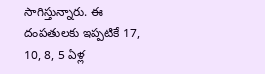సాగిస్తున్నారు. ఈ దంపతులకు ఇప్పటికే 17, 10, 8, 5 ఏళ్ల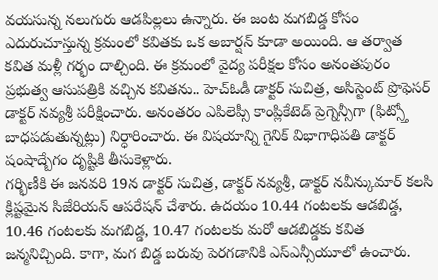వయసున్న నలుగురు ఆడపిల్లలు ఉన్నారు. ఈ జంట మగబిడ్డ కోసం ఎదురుచూస్తున్న క్రమంలో కవితకు ఒక అబార్షన్ కూడా అయింది. ఆ తర్వాత కవిత మళ్లీ గర్భం దాల్చింది. ఈ క్రమంలో వైద్య పరీక్షల కోసం అనంతపురం ప్రభుత్వ ఆసుపత్రికి వచ్చిన కవితను.. హెచ్ఓడీ డాక్టర్ సుచిత్ర, అసిస్టెంట్ ప్రొఫెసర్ డాక్టర్ నవ్యశ్రీ పరీక్షించారు. అనంతరం ఎపిలెప్సీ కాంప్లికేటెడ్ ప్రెగ్నెన్సీగా (ఫిట్స్తో బాధపడుతున్నట్లు) నిర్ధారించారు. ఈ విషయాన్ని గైనిక్ విభాగాధిపతి డాక్టర్ షంషాద్బేగం దృష్టికి తీసుకెళ్లారు.
గర్భిణీకి ఈ జనవరి 19న డాక్టర్ సుచిత్ర, డాక్టర్ నవ్యశ్రీ, డాక్టర్ నవీన్కుమార్ కలసి క్లిష్టమైన సిజేరియన్ ఆపరేషన్ చేశారు. ఉదయం 10.44 గంటలకు ఆడబిడ్డ, 10.46 గంటలకు మగబిడ్డ, 10.47 గంటలకు మరో ఆడబిడ్డకు కవిత జన్మనిచ్చింది. కాగా, మగ బిడ్డ బరువు పెరగడానికి ఎస్ఎన్సీయూలో ఉంచారు.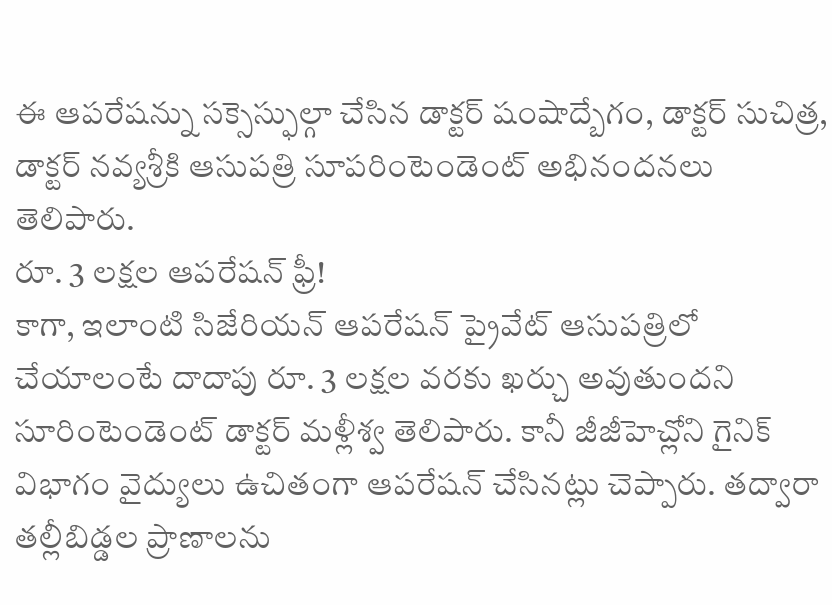ఈ ఆపరేషన్ను సక్సెస్ఫుల్గా చేసిన డాక్టర్ షంషాద్బేగం, డాక్టర్ సుచిత్ర, డాక్టర్ నవ్యశ్రీకి ఆసుపత్రి సూపరింటెండెంట్ అభినందనలు తెలిపారు.
రూ. 3 లక్షల ఆపరేషన్ ఫ్రీ!
కాగా, ఇలాంటి సిజేరియన్ ఆపరేషన్ ప్రైవేట్ ఆసుపత్రిలో చేయాలంటే దాదాపు రూ. 3 లక్షల వరకు ఖర్చు అవుతుందని సూరింటెండెంట్ డాక్టర్ మళ్లీశ్వ తెలిపారు. కానీ జీజీహెచ్లోని గైనిక్ విభాగం వైద్యులు ఉచితంగా ఆపరేషన్ చేసినట్లు చెప్పారు. తద్వారా తల్లీబిడ్డల ప్రాణాలను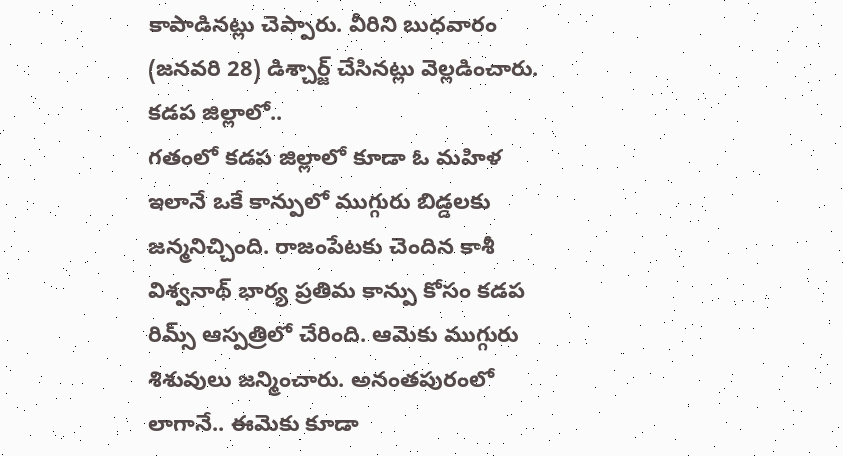కాపాడినట్లు చెప్పారు. వీరిని బుధవారం (జనవరి 28) డిశ్చార్జ్ చేసినట్లు వెల్లడించారు.
కడప జిల్లాలో..
గతంలో కడప జిల్లాలో కూడా ఓ మహిళ ఇలానే ఒకే కాన్పులో ముగ్గురు బిడ్డలకు జన్మనిచ్చింది. రాజంపేటకు చెందిన కాశీ విశ్వనాథ్ భార్య ప్రతిమ కాన్పు కోసం కడప రిమ్స్ ఆస్పత్రిలో చేరింది. ఆమెకు ముగ్గురు శిశువులు జన్మించారు. అనంతపురంలో లాగానే.. ఈమెకు కూడా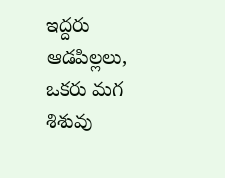ఇద్దరు ఆడపిల్లలు, ఒకరు మగ శిశువు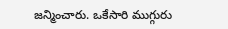జన్మించారు. ఒకేసారి ముగ్గురు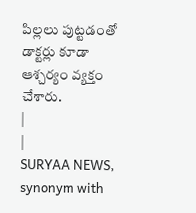పిల్లలు పుట్టడంతో డాక్టర్లు కూడా ఆశ్చర్యం వ్యక్తం చేశారు.
|
|
SURYAA NEWS, synonym with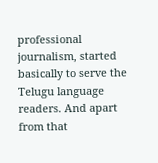professional journalism, started basically to serve the Telugu language readers. And apart from that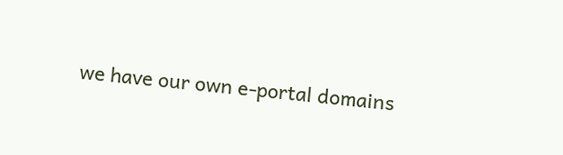we have our own e-portal domains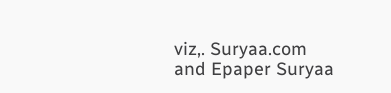viz,. Suryaa.com and Epaper Suryaa